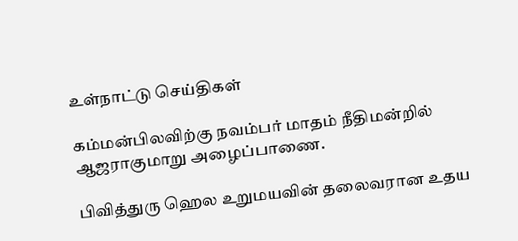உள்நாட்டு செய்திகள்

கம்மன்பிலவிற்கு நவம்பர் மாதம் நீதிமன்றில் ஆஜராகுமாறு அழைப்பாணை.

பிவித்துரு ஹெல உறுமயவின் தலைவரான உதய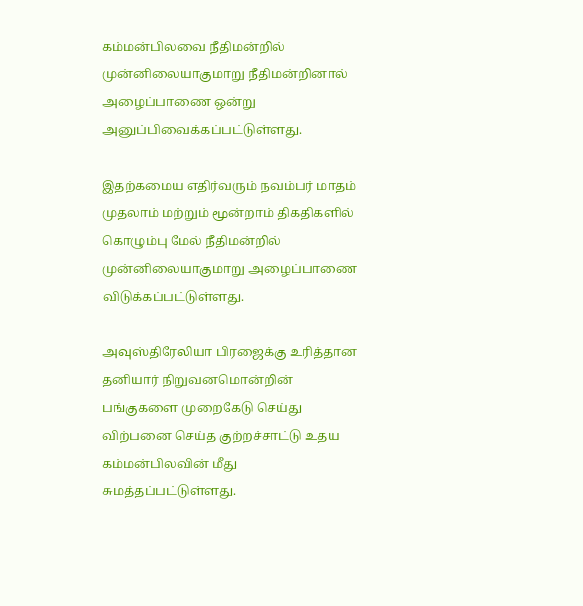கம்மன்பிலவை நீதிமன்றில் முன்னிலையாகுமாறு நீதிமன்றினால் அழைப்பாணை ஒன்று அனுப்பிவைக்கப்பட்டுள்ளது.

இதற்கமைய எதிர்வரும் நவம்பர் மாதம் முதலாம் மற்றும் மூன்றாம் திகதிகளில் கொழும்பு மேல் நீதிமன்றில் முன்னிலையாகுமாறு அழைப்பாணை விடுக்கப்பட்டுள்ளது.

அவுஸ்திரேலியா பிரஜைக்கு உரித்தான தனியார் நிறுவனமொன்றின் பங்குகளை முறைகேடு செய்து விற்பனை செய்த குற்றச்சாட்டு உதய கம்மன்பிலவின் மீது சுமத்தப்பட்டுள்ளது.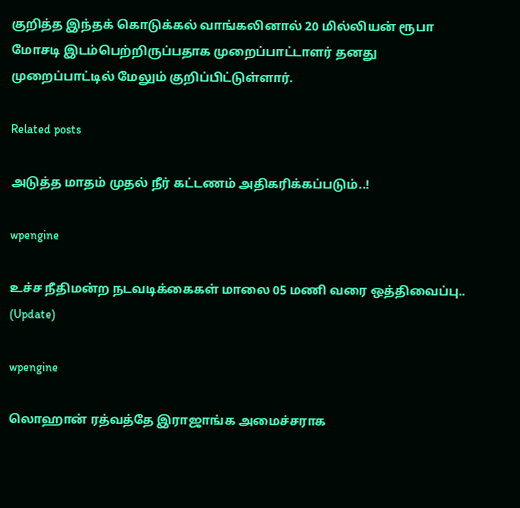குறித்த இந்தக் கொடுக்கல் வாங்கலினால் 20 மில்லியன் ரூபா மோசடி இடம்பெற்றிருப்பதாக முறைப்பாட்டாளர் தனது முறைப்பாட்டில் மேலும் குறிப்பிட்டுள்ளார்.

Related posts

அடுத்த மாதம் முதல் நீர் கட்டணம் அதிகரிக்கப்படும்..!

wpengine

உச்ச நீதிமன்ற நடவடிக்கைகள் மாலை 05 மணி வரை ஒத்திவைப்பு.. (Update)

wpengine

லொஹான் ரத்வத்தே இராஜாங்க அமைச்சராக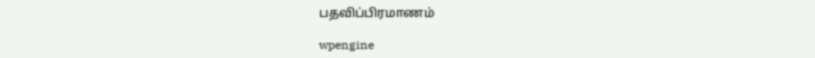பதவிப்பிரமாணம்

wpengine